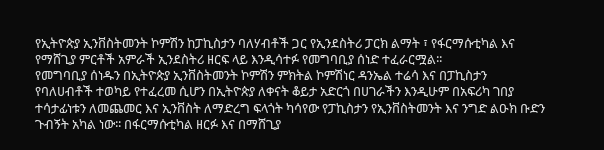የኢትዮጵያ ኢንቨስትመንት ኮምሽን ከፓኪስታን ባለሃብቶች ጋር የኢንደስትሪ ፓርክ ልማት ፣ የፋርማሱቲካል እና የማሸጊያ ምርቶች አምራች ኢንደስትሪ ዘርፍ ላይ እንዲሳተፉ የመግባቢያ ሰነድ ተፈራርሟል፡፡
የመግባቢያ ሰነዱን በኢትዮጵያ ኢንቨስትመንት ኮምሽን ምክትል ኮምሽነር ዳንኤል ተሬሳ እና በፓኪስታን የባለሀብቶች ተወካይ የተፈረመ ሲሆን በኢትዮጵያ ለቀናት ቆይታ አድርጎ በሀገራችን እንዲሁም በአፍሪካ ገበያ ተሳታፊነቱን ለመጨመር እና ኢንቨስት ለማድረግ ፍላጎት ካሳየው የፓኪስታን የኢንቨስትመንት እና ንግድ ልዑክ ቡድን ጉብኝት አካል ነው፡፡ በፋርማሱቲካል ዘርፉ እና በማሸጊያ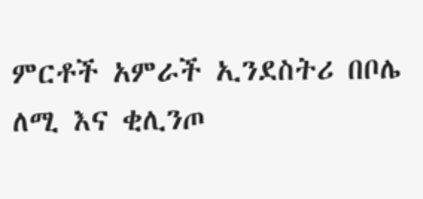ምርቶች አምራች ኢንደስትሪ በቦሌ ለሚ እና ቂሊንጦ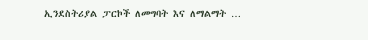ኢንደስትሪያል ፓርኮች ለመግባት እና ለማልማት …